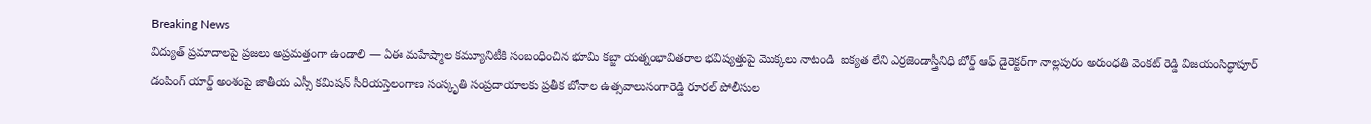Breaking News
విద్యుత్ ప్రమాదాలపై ప్రజలు అప్రమత్తంగా ఉండాలి — ఏఈ మహేష్మాల కమ్యూనిటీకి సంబంధించిన భూమి కబ్జా యత్నంభావితరాల భవిష్యత్తుపై మొక్కలు నాటండి  ఐక్యత లేని ఎర్రజెండాస్త్రీనిధి బోర్డ్ ఆఫ్ డైరెక్టర్‌గా నాల్లపురం అరుంధతి వెంకట్ రెడ్డి విజయంసిద్ధాపూర్ డంపింగ్ యార్డ్ అంశంపై జాతీయ ఎస్సీ కమిషన్ సీరియస్తెలంగాణ సంస్కృతి సంప్రదాయాలకు ప్రతీక బోనాల ఉత్సవాలుసంగారెడ్డి రూరల్ పోలీసుల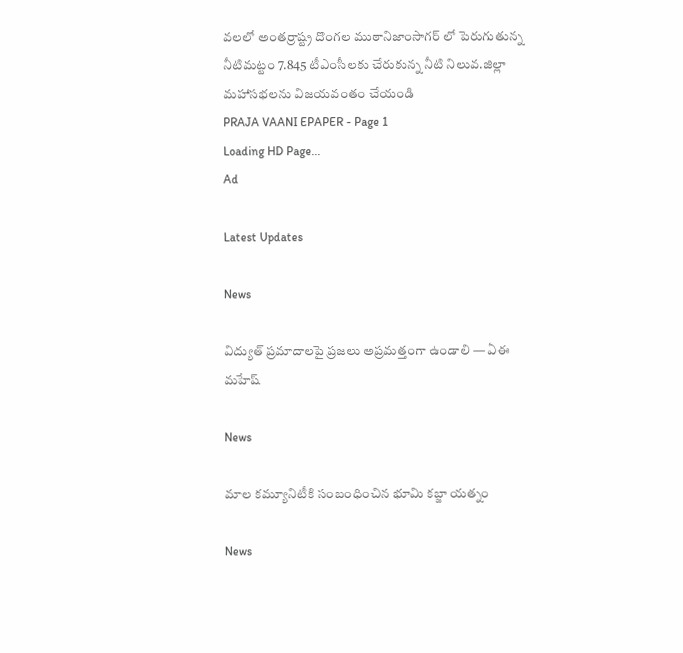వలలో అంతర్రాష్ట్ర దొంగల ముఠానిజాంసాగర్ లో పెరుగుతున్న నీటిమట్టం 7.845 టీఎంసీలకు చేరుకున్న నీటి నిలువ.జిల్లా మహాసభలను విజయవంతం చేయండి
PRAJA VAANI EPAPER - Page 1
Loading HD Page...
Ad

Latest Updates

News

విద్యుత్ ప్రమాదాలపై ప్రజలు అప్రమత్తంగా ఉండాలి — ఏఈ మహేష్

News

మాల కమ్యూనిటీకి సంబంధించిన భూమి కబ్జా యత్నం

News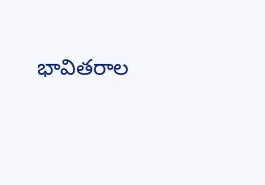భావితరాల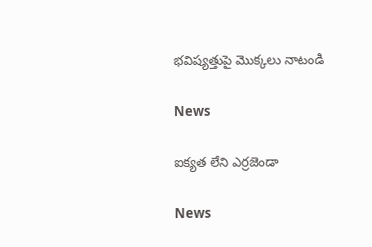భవిష్యత్తుపై మొక్కలు నాటండి

News

ఐక్యత లేని ఎర్రజెండా

News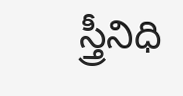స్త్రీనిధి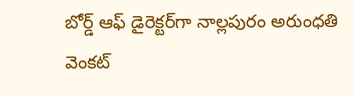బోర్డ్ ఆఫ్ డైరెక్టర్‌గా నాల్లపురం అరుంధతి వెంకట్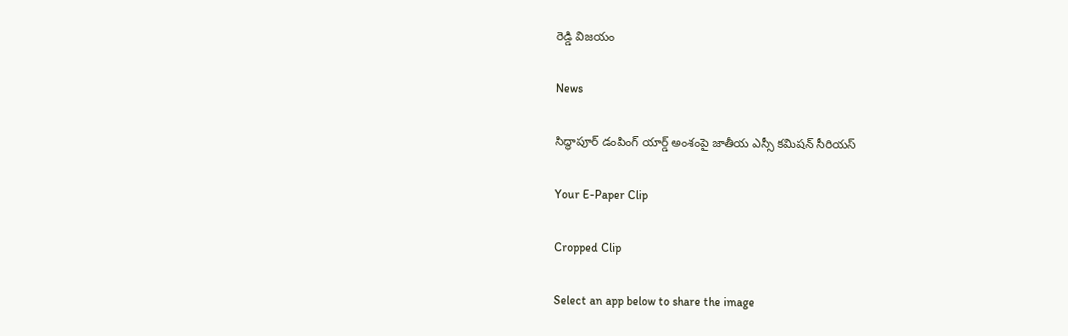రెడ్డి విజయం

News

సిద్ధాపూర్ డంపింగ్ యార్డ్ అంశంపై జాతీయ ఎస్సీ కమిషన్ సీరియస్

Your E-Paper Clip

Cropped Clip

Select an app below to share the image